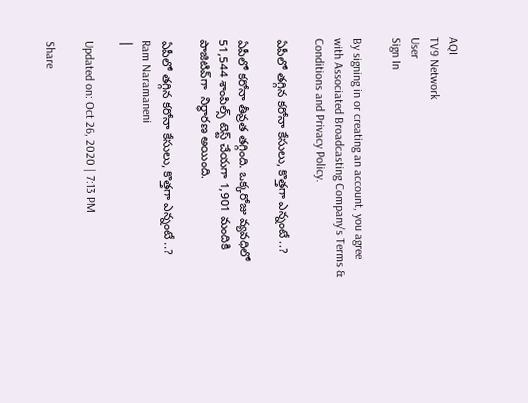AQI
TV9 Network
User
Sign In

By signing in or creating an account, you agree with Associated Broadcasting Company's Terms & Conditions and Privacy Policy.

ఏపీలో తగ్గిన కరోనా కేసులు, కొత్తగా ఎన్నంటే ..?

ఏపీలో కరోనా తీవ్రత తగ్గింది. ఒక్కరోజు వ్యవధిలో 51,544 శాంపిల్స్ టెస్ట్ చేయగా 1,901 మందికి పాజిటివ్‌గా  నిర్ధారణ అయింది.

ఏపీలో తగ్గిన కరోనా కేసులు, కొత్తగా ఎన్నంటే ..?
Ram Naramaneni
|

Updated on: Oct 26, 2020 | 7:13 PM

Share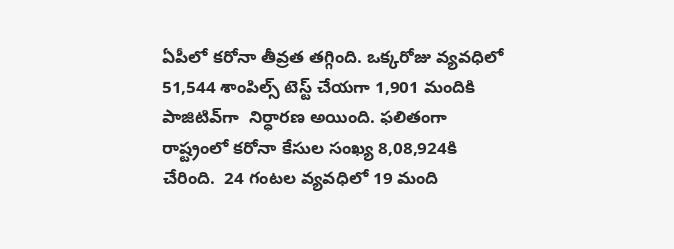ఏపీలో కరోనా తీవ్రత తగ్గింది. ఒక్కరోజు వ్యవధిలో 51,544 శాంపిల్స్ టెస్ట్ చేయగా 1,901 మందికి పాజిటివ్‌గా  నిర్ధారణ అయింది. ఫలితంగా రాష్ట్రంలో కరోనా కేసుల సంఖ్య 8,08,924కి చేరింది.  24 గంటల వ్యవధిలో 19 మంది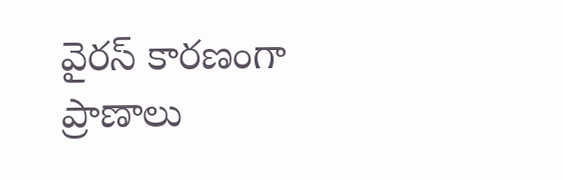వైరస్ కారణంగా ప్రాణాలు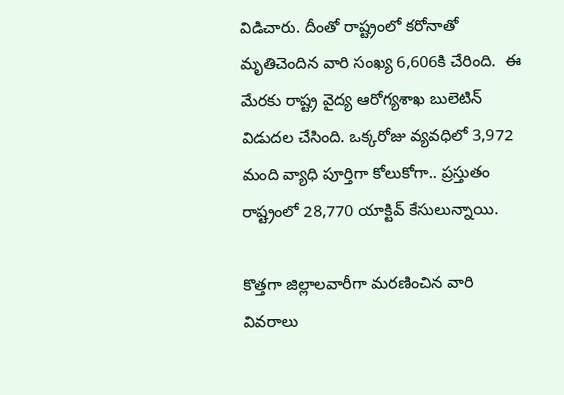విడిచారు. దీంతో రాష్ట్రంలో కరోనాతో మృతిచెందిన వారి సంఖ్య 6,606కి చేరింది.  ఈ మేరకు రాష్ట్ర వైద్య ఆరోగ్యశాఖ బులెటిన్‌ విడుదల చేసింది. ఒక్కరోజు వ్యవధిలో 3,972 మంది వ్యాధి పూర్తిగా కోలుకోగా.. ప్రస్తుతం రాష్ట్రంలో 28,770 యాక్టివ్‌ కేసులున్నాయి.

కొత్తగా జిల్లాలవారీగా మరణించిన వారి వివరాలు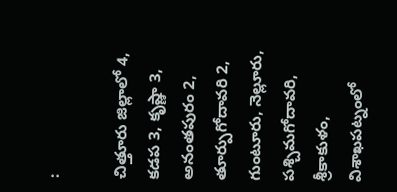:

చిత్తూరు జిల్లాలో 4, కడప 3, కృష్ణా 3, అనంతపురం 2, తూర్పుగోదావరి 2, గుంటూరు, నెల్లూరు, పశ్చిమగోదావరి, శ్రీకాకుళం, విశాఖపట్నంలో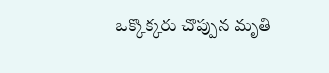ఒక్కొక్కరు చొప్పున మృతి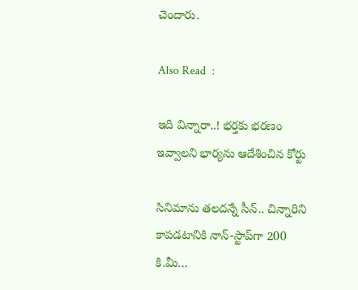చెందారు.

Also Read  :

ఇది విన్నారా..! భర్తకు భరణం ఇవ్వాలని భార్యను ఆదేశించిన కోర్టు

సినిమాను తలదన్నే సీన్.. చిన్నారిని కాపడటానికి నాన్-స్టాప్‌గా 200 కి.మీ…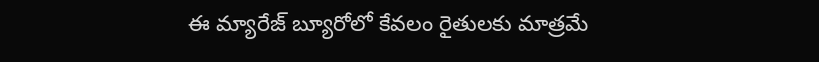ఈ మ్యారేజ్ బ్యూరోలో కేవలం రైతులకు మాత్రమే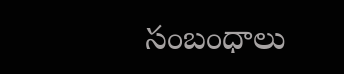సంబంధాలు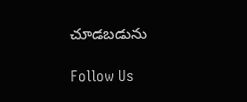చూడబడును

Follow Us